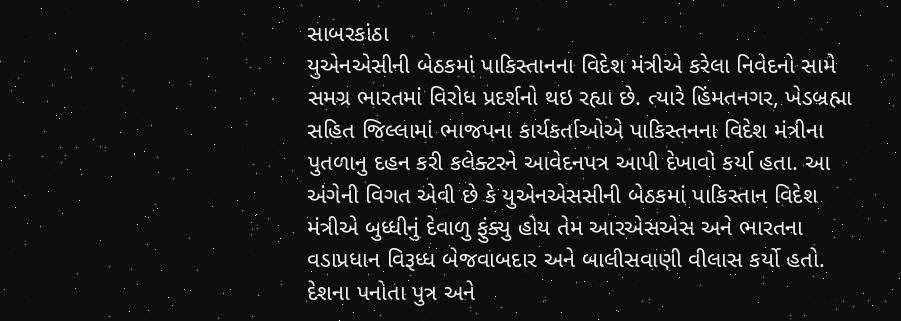સાબરકાંઠા
યુએનએસીની બેઠકમાં પાકિસ્તાનના વિદેશ મંત્રીએ કરેલા નિવેદનો સામે સમગ્ર ભારતમાં વિરોધ પ્રદર્શનો થઇ રહ્યા છે. ત્યારે હિંમતનગર, ખેડબ્રહ્મા સહિત જિલ્લામાં ભાજપના કાર્યકર્તાઓએ પાકિસ્તનના વિદેશ મંત્રીના પુતળાનુ દહન કરી કલેક્ટરને આવેદનપત્ર આપી દેખાવો કર્યા હતા. આ અંગેની વિગત એવી છે કે યુએનએસસીની બેઠકમાં પાકિસ્તાન વિદેશ મંત્રીએ બુધ્ધીનું દેવાળુ ફુંક્યુ હોય તેમ આરએસએસ અને ભારતના વડાપ્રધાન વિરૂધ્ધ બેજવાબદાર અને બાલીસવાણી વીલાસ કર્યો હતો. દેશના પનોતા પુત્ર અને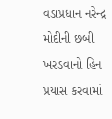વડાપ્રધાન નરેન્દ્ર મોદીની છબી ખરડવાનો હિન પ્રયાસ કરવામાં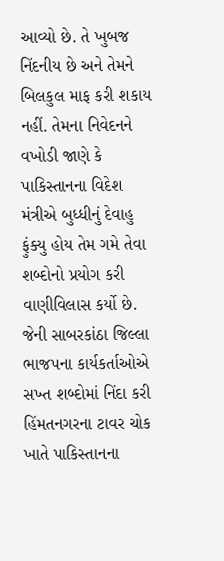આવ્યો છે. તે ખુબજ નિંદનીય છે અને તેમને બિલકુલ માફ કરી શકાય નહીં. તેમના નિવેદનને વખોડી જાણે કે પાકિસ્તાનના વિદેશ મંત્રીએ બુધ્ધીનું દેવાહુ ફુંક્યુ હોય તેમ ગમે તેવા શબ્દોનો પ્રયોગ કરી વાણીવિલાસ કર્યો છે. જેની સાબરકાંઠા જિલ્લા ભાજપના કાર્યકર્તાઓએ સખ્ત શબ્દોમાં નિંદા કરી હિંમતનગરના ટાવર ચોક ખાતે પાકિસ્તાનના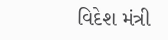વિદેશ મંત્રી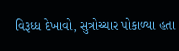વિરૂધ્ધ દેખાવો, સુત્રોચ્ચાર પોકાળ્યા હતા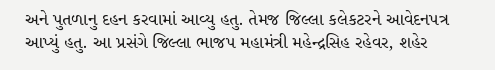અને પુતળાનુ દહન કરવામાં આવ્યુ હતુ. તેમજ જિલ્લા કલેકટરને આવેદનપત્ર આપ્યું હતુ. આ પ્રસંગે જિલ્લા ભાજપ મહામંત્રી મહેન્દ્રસિહ રહેવર, શહેર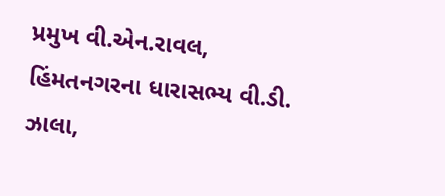પ્રમુખ વી.એન.રાવલ, હિંમતનગરના ધારાસભ્ય વી.ડી. ઝાલા,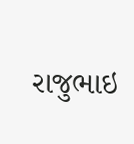રાજુભાઇ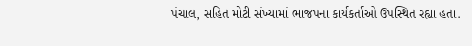પંચાલ, સહિત મોટી સંખ્યામાં ભાજપના કાર્યકર્તાઓ ઉપસ્થિત રહ્યા હતા.